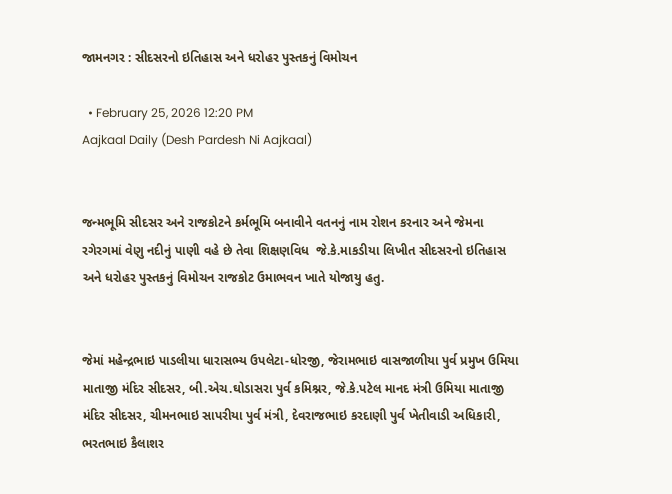જામનગર : સીદસરનો ઇતિહાસ અને ધરોહર પુસ્તકનું વિમોચન

  • February 25, 2026 12:20 PM
Aajkaal Daily (Desh Pardesh Ni Aajkaal)


જન્મભૂમિ સીદસર અને રાજકોટને કર્મભૂમિ બનાવીને વતનનું નામ રોશન કરનાર અને જેમના રગેરગમાં વેણુ નદીનું પાણી વહે છે તેવા શિક્ષણવિધ  જે.કે.માકડીયા લિખીત સીદસરનો ઇતિહાસ અને ધરોહર પુસ્તકનું વિમોચન રાજકોટ ઉમાભવન ખાતે યોજાયુ હતુ.


જેમાં મહેન્દ્રભાઇ પાડલીયા ધારાસભ્ય ઉપલેટા-ધોરજી, જેરામભાઇ વાસજાળીયા પુર્વ પ્રમુખ ઉમિયા માતાજી મંદિર સીદસર, બી.એચ.ઘોડાસરા પુર્વ કમિશ્નર, જે.કે.પટેલ માનદ મંત્રી ઉમિયા માતાજી મંદિર સીદસર, ચીમનભાઇ સાપરીયા પુર્વ મંત્રી, દેવરાજભાઇ કરદાણી પુર્વ ખેતીવાડી અધિકારી, ભરતભાઇ કૈલાશર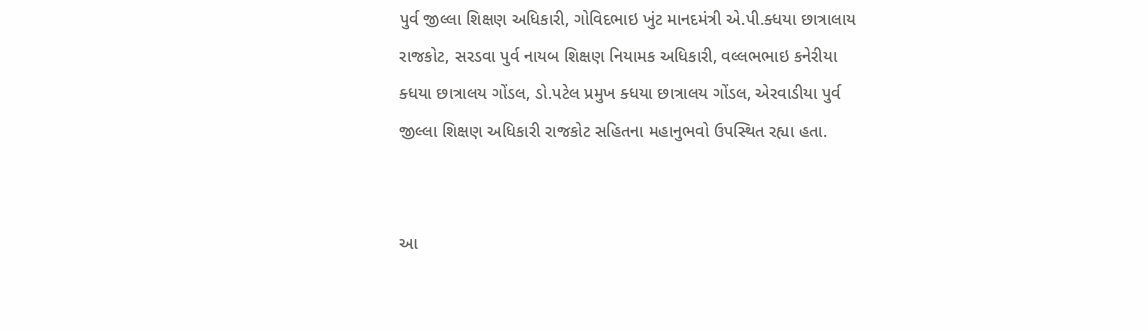પુર્વ જીલ્લા શિક્ષણ અધિકારી, ગોવિદભાઇ ખુંટ માનદમંત્રી એ.પી.ક્ધયા છાત્રાલાય રાજકોટ, સરડવા પુર્વ નાયબ શિક્ષણ નિયામક અધિકારી, વલ્લભભાઇ કનેરીયા ક્ધયા છાત્રાલય ગોંડલ, ડો.પટેલ પ્રમુખ ક્ધયા છાત્રાલય ગોંડલ, એરવાડીયા પુર્વ જીલ્લા શિક્ષણ અધિકારી રાજકોટ સહિતના મહાનુભવો ઉપસ્થિત રહ્યા હતા.


આ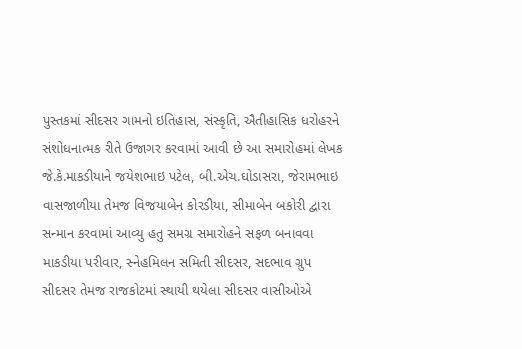પુસ્તકમાં સીદસર ગામનો ઇતિહાસ, સંસ્કૃતિ, ઐતીહાસિક ધરોહરને સંશોધનાત્મક રીતે ઉજાગર કરવામાં આવી છે આ સમારોહમાં લેખક જે.કે.માકડીયાને જયેશભાઇ પટેલ, બી.એચ.ઘોડાસરા, જેરામભાઇ વાસજાળીયા તેમજ વિજયાબેન કોરડીયા, સીમાબેન બકોરી દ્વારા સન્માન કરવામાં આવ્યુ હતુ સમગ્ર સમારોહને સફળ બનાવવા માકડીયા પરીવાર, સ્નેહમિલન સમિતી સીદસર, સદભાવ ગ્રુપ સીદસર તેમજ રાજકોટમાં સ્થાયી થયેલા સીદસર વાસીઓએ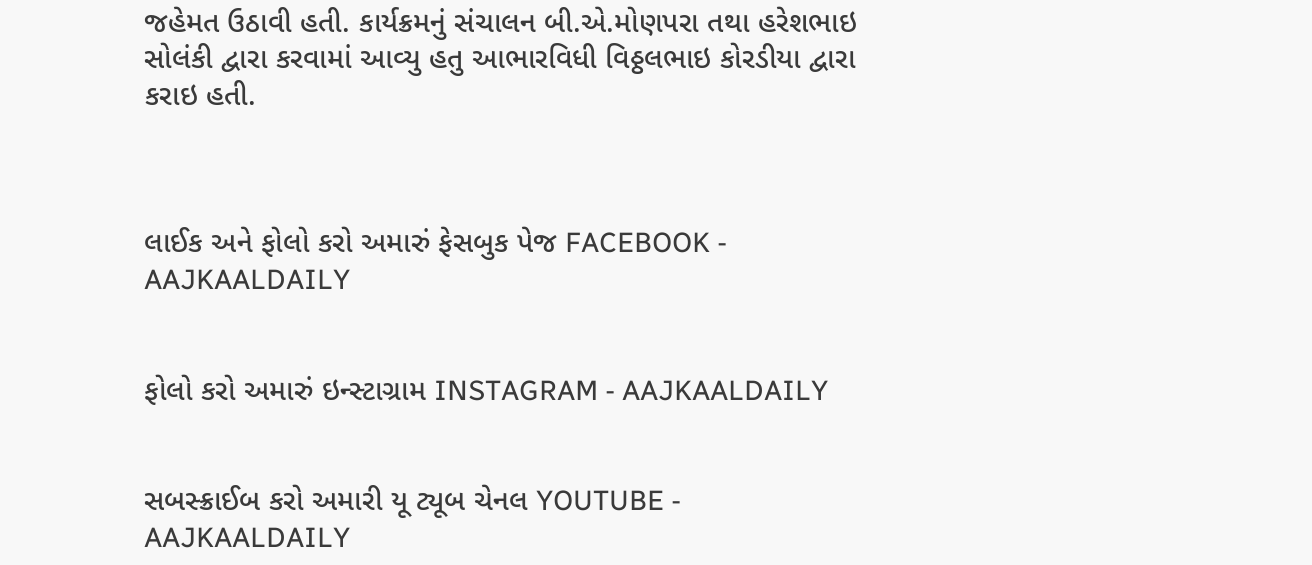જહેમત ઉઠાવી હતી. કાર્યક્રમનું સંચાલન બી.એ.મોણપરા તથા હરેશભાઇ સોલંકી દ્વારા કરવામાં આવ્યુ હતુ આભારવિધી વિઠ્ઠલભાઇ કોરડીયા દ્વારા કરાઇ હતી.



લાઈક અને ફોલો કરો અમારું ફેસબુક પેજ FACEBOOK - AAJKAALDAILY


ફોલો કરો અમારું ઇન્સ્ટાગ્રામ INSTAGRAM - AAJKAALDAILY


સબસ્ક્રાઈબ કરો અમારી યૂ ટ્યૂબ ચેનલ YOUTUBE - AAJKAALDAILY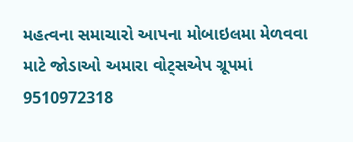મહત્વના સમાચારો આપના મોબાઇલમા મેળવવા માટે જોડાઓ અમારા વોટ્સએપ ગ્રૂપમાં  9510972318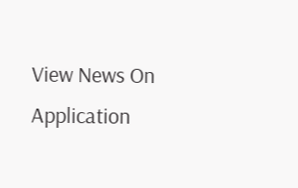View News On Application